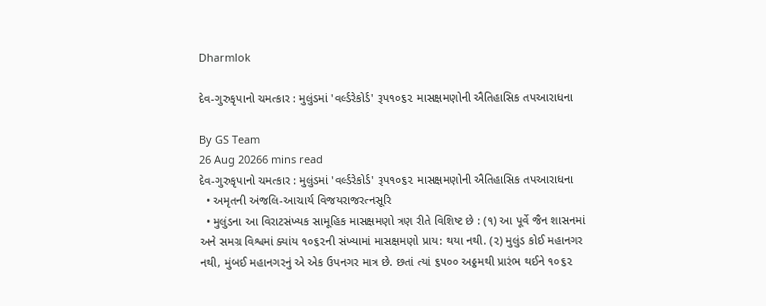Dharmlok

દેવ-ગુરુકૃપાનો ચમત્કાર : મુલુંડમાં 'વર્લ્ડરેકોર્ડ' રૂપ૧૦૬૨ માસક્ષમણોની ઐતિહાસિક તપઆરાધના

By GS Team
26 Aug 20266 mins read
દેવ-ગુરુકૃપાનો ચમત્કાર : મુલુંડમાં 'વર્લ્ડરેકોર્ડ' રૂપ૧૦૬૨ માસક્ષમણોની ઐતિહાસિક તપઆરાધના
  • અમૃતની અંજલિ-આચાર્ય વિજયરાજરત્નસૂરિ
  • મુલુંડના આ વિરાટસંખ્યક સામૂહિક માસક્ષમણો ત્રણ રીતે વિશિષ્ટ છે : (૧) આ પૂર્વે જૈન શાસનમાં અને સમગ્ર વિશ્વમાં ક્યાંય ૧૦૬૨ની સંખ્યામાં માસક્ષમણો પ્રાય: થયા નથી. (૨) મુલુંડ કોઈ મહાનગર નથી, મુંબઈ મહાનગરનું એ એક ઉપનગર માત્ર છે. છતાં ત્યાં ૬૫૦૦ અઠ્ઠમથી પ્રારંભ થઈને ૧૦૬૨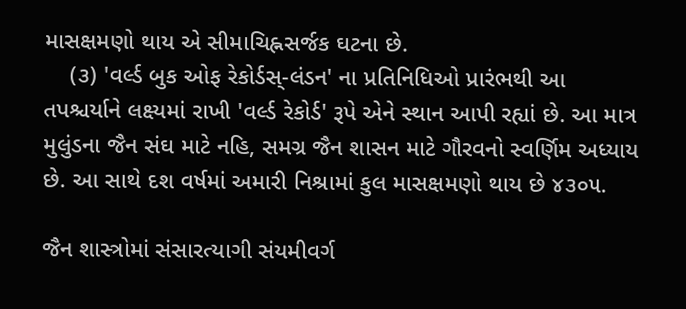માસક્ષમણો થાય એ સીમાચિહ્નસર્જક ઘટના છે.
    (૩) 'વર્લ્ડ બુક ઓફ રેકોર્ડસ્-લંડન' ના પ્રતિનિધિઓ પ્રારંભથી આ તપશ્ચર્યાને લક્ષ્યમાં રાખી 'વર્લ્ડ રેકોર્ડ' રૂપે એને સ્થાન આપી રહ્યાં છે. આ માત્ર મુલુંડના જૈન સંઘ માટે નહિ, સમગ્ર જૈન શાસન માટે ગૌરવનો સ્વર્ણિમ અધ્યાય છે. આ સાથે દશ વર્ષમાં અમારી નિશ્રામાં કુલ માસક્ષમણો થાય છે ૪૩૦૫.

જૈન શાસ્ત્રોમાં સંસારત્યાગી સંયમીવર્ગ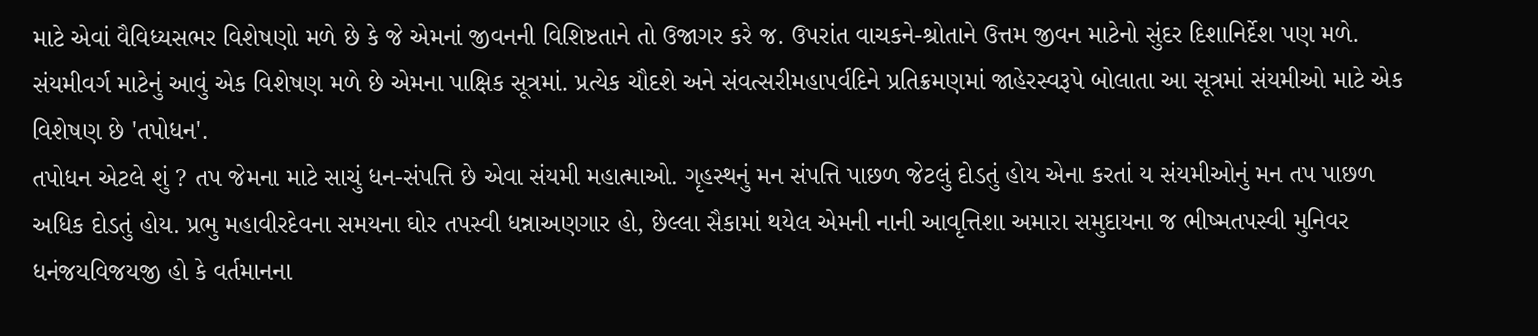માટે એવાં વૈવિધ્યસભર વિશેષણો મળે છે કે જે એમનાં જીવનની વિશિષ્ટતાને તો ઉજાગર કરે જ. ઉપરાંત વાચકને-શ્રોતાને ઉત્તમ જીવન માટેનો સુંદર દિશાનિર્દેશ પણ મળે. સંયમીવર્ગ માટેનું આવું એક વિશેષણ મળે છે એમના પાક્ષિક સૂત્રમાં. પ્રત્યેક ચૌદશે અને સંવત્સરીમહાપર્વદિને પ્રતિક્રમણમાં જાહેરસ્વરૂપે બોલાતા આ સૂત્રમાં સંયમીઓ માટે એક વિશેષણ છે 'તપોધન'.
તપોધન એટલે શું ? તપ જેમના માટે સાચું ધન-સંપત્તિ છે એવા સંયમી મહાત્માઓ. ગૃહસ્થનું મન સંપત્તિ પાછળ જેટલું દોડતું હોય એના કરતાં ય સંયમીઓનું મન તપ પાછળ અધિક દોડતું હોય. પ્રભુ મહાવીરદેવના સમયના ઘોર તપસ્વી ધન્નાઅણગાર હો, છેલ્લા સૈકામાં થયેલ એમની નાની આવૃત્તિશા અમારા સમુદાયના જ ભીષ્મતપસ્વી મુનિવર ધનંજયવિજયજી હો કે વર્તમાનના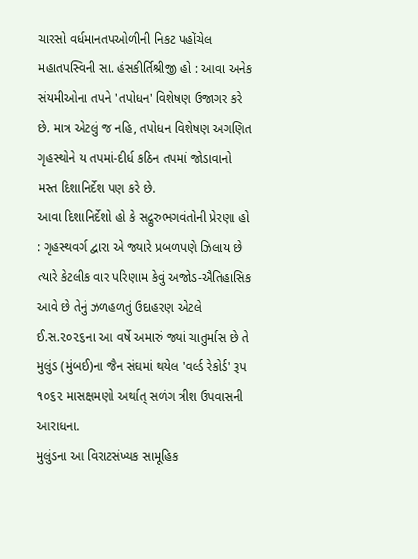ચારસો વર્ધમાનતપઓળીની નિકટ પહોંચેલ મહાતપસ્વિની સા. હંસકીર્તિશ્રીજી હો : આવા અનેક સંયમીઓના તપને 'તપોધન' વિશેષણ ઉજાગર કરે છે. માત્ર એટલું જ નહિ, તપોધન વિશેષણ અગણિત ગૃહસ્થોને ય તપમાં-દીર્ધ કઠિન તપમાં જોડાવાનો મસ્ત દિશાનિર્દેશ પણ કરે છે.
આવા દિશાનિર્દેશો હો કે સદ્ગુરુભગવંતોની પ્રેરણા હો : ગૃહસ્થવર્ગ દ્વારા એ જ્યારે પ્રબળપણે ઝિલાય છે ત્યારે કેટલીક વાર પરિણામ કેવું અજોડ-ઐતિહાસિક આવે છે તેનું ઝળહળતું ઉદાહરણ એટલે ઈ.સ.૨૦૨૬ના આ વર્ષે અમારું જ્યાં ચાતુર્માસ છે તે મુલુંડ (મુંબઈ)ના જૈન સંઘમાં થયેલ 'વર્લ્ડ રેકોર્ડ' રૂપ ૧૦૬૨ માસક્ષમણો અર્થાત્ સળંગ ત્રીશ ઉપવાસની આરાધના.
મુલુંડના આ વિરાટસંખ્યક સામૂહિક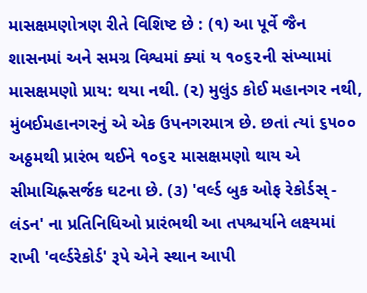માસક્ષમણોત્રણ રીતે વિશિષ્ટ છે : (૧) આ પૂર્વે જૈન શાસનમાં અને સમગ્ર વિશ્વમાં ક્યાં ય ૧૦૬૨ની સંખ્યામાં માસક્ષમણો પ્રાય: થયા નથી. (૨) મુલુંડ કોઈ મહાનગર નથી, મુંબઈમહાનગરનું એ એક ઉપનગરમાત્ર છે. છતાં ત્યાં ૬૫૦૦ અઠ્ઠમથી પ્રારંભ થઈને ૧૦૬૨ માસક્ષમણો થાય એ સીમાચિહ્નસર્જક ઘટના છે. (૩) 'વર્લ્ડ બુક ઓફ રેકોર્ડસ્ - લંડન' ના પ્રતિનિધિઓ પ્રારંભથી આ તપશ્ચર્યાને લક્ષ્યમાં રાખી 'વર્લ્ડરેકોર્ડ' રૂપે એને સ્થાન આપી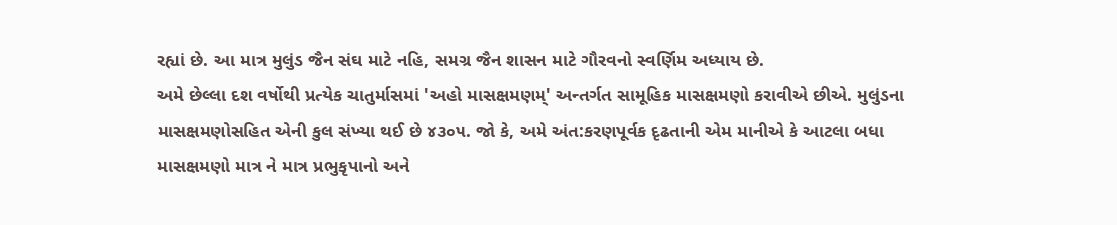રહ્યાં છે. આ માત્ર મુલુંડ જૈન સંઘ માટે નહિ, સમગ્ર જૈન શાસન માટે ગૌરવનો સ્વર્ણિમ અધ્યાય છે.
અમે છેલ્લા દશ વર્ષોથી પ્રત્યેક ચાતુર્માસમાં 'અહો માસક્ષમણમ્' અન્તર્ગત સામૂહિક માસક્ષમણો કરાવીએ છીએ. મુલુંડના માસક્ષમણોસહિત એની કુલ સંખ્યા થઈ છે ૪૩૦૫. જો કે, અમે અંત:કરણપૂર્વક દૃઢતાની એમ માનીએ કે આટલા બધા માસક્ષમણો માત્ર ને માત્ર પ્રભુકૃપાનો અને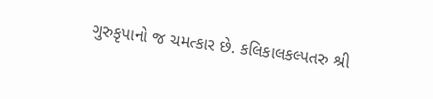ગુરુકૃપાનો જ ચમત્કાર છે. કલિકાલકલ્પતરુ શ્રી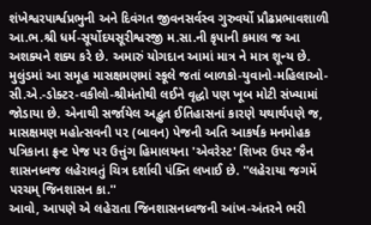શંખેશ્વરપાર્શ્વપ્રભુની અને દિવંગત જીવનસર્વસ્વ ગુરુવર્યો પ્રૌઢપ્રભાવશાળી આ.ભ.શ્રી ધર્મ-સૂર્યોદયસૂરીશ્વરજી મ.સા.ની કૃપાની કમાલ જ આ અશક્યને શક્ય કરે છે. અમારું યોગદાન આમાં માત્ર ને માત્ર શૂન્ય છે.
મુલુંડમાં આ સમૂહ માસક્ષમણમાં સ્કૂલે જતાં બાળકો-યુવાનો-મહિલાઓ-સી.એ.-ડોક્ટર-વકીલો-શ્રીમંતોથી લઈને વૃદ્ધો પણ ખૂબ મોટી સંખ્યામાં જોડાયા છે. એનાથી સર્જાયેલ અદ્ભુત ઈતિહાસનાં કારણે યથાર્થપણે જ, માસક્ષમણ મહોત્સવની ૫૨ (બાવન) પેજની અતિ આકર્ષક મનમોહક પત્રિકાના ફ્રન્ટ પેજ પર ઉત્તુંગ હિમાલયના 'એવરેસ્ટ' શિખર ઉપર જૈન શાસનધ્વજ લહેરાવતું ચિત્ર દર્શાવી પંક્તિ લખાઈ છે. ''લહેરાયા જગમેં પરચમ્ જિનશાસન કા.''
આવો, આપણે એ લહેરાતા જિનશાસનધ્વજની આંખ-અંતરને ભરી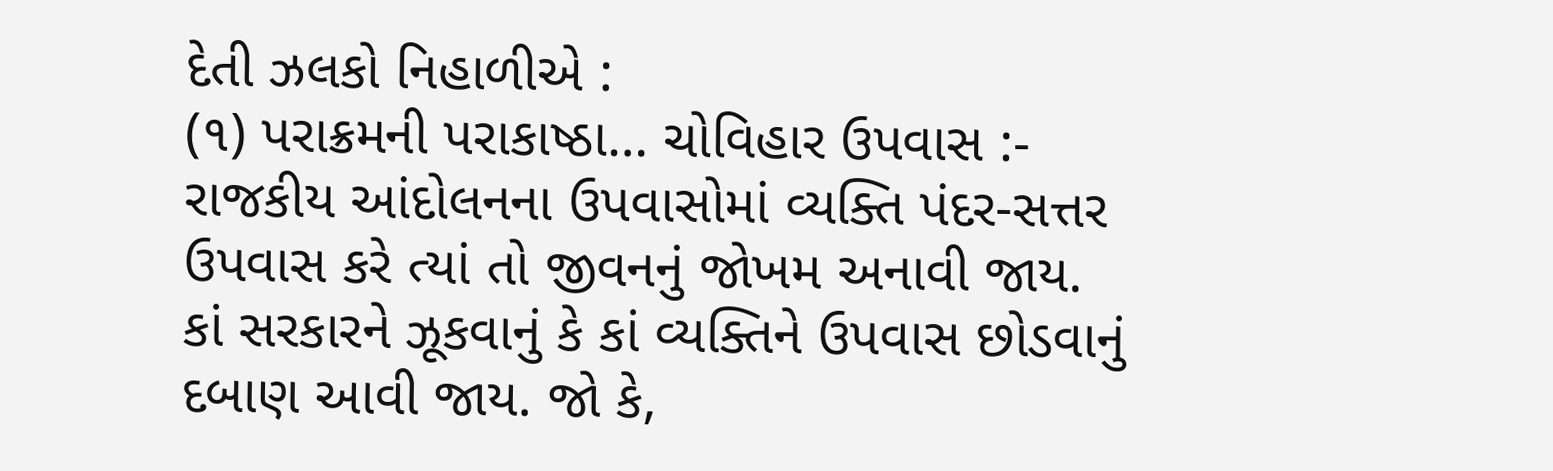દેતી ઝલકો નિહાળીએ :
(૧) પરાક્રમની પરાકાષ્ઠા… ચોવિહાર ઉપવાસ :- રાજકીય આંદોલનના ઉપવાસોમાં વ્યક્તિ પંદર-સત્તર ઉપવાસ કરે ત્યાં તો જીવનનું જોખમ અનાવી જાય. કાં સરકારને ઝૂકવાનું કે કાં વ્યક્તિને ઉપવાસ છોડવાનું દબાણ આવી જાય. જો કે,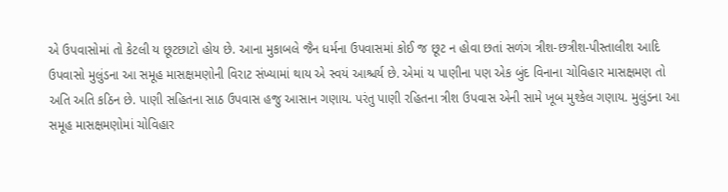એ ઉપવાસોમાં તો કેટલી ય છૂટછાટો હોય છે. આના મુકાબલે જૈન ધર્મના ઉપવાસમાં કોઈ જ છૂટ ન હોવા છતાં સળંગ ત્રીશ-છત્રીશ-પીસ્તાલીશ આદિ ઉપવાસો મુલુંડના આ સમૂહ માસક્ષમણોની વિરાટ સંખ્યામાં થાય એ સ્વયં આશ્ચર્ય છે. એમાં ય પાણીના પણ એક બુંદ વિનાના ચોવિહાર માસક્ષમણ તો અતિ અતિ કઠિન છે. પાણી સહિતના સાઠ ઉપવાસ હજુ આસાન ગણાય. પરંતુ પાણી રહિતના ત્રીશ ઉપવાસ એની સામે ખૂબ મુશ્કેલ ગણાય. મુલુંડના આ સમૂહ માસક્ષમણોમાં ચોવિહાર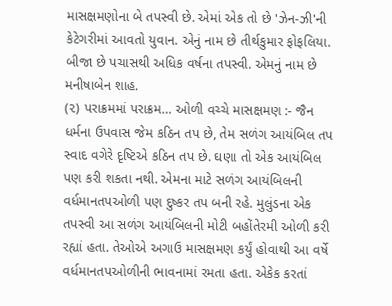માસક્ષમણોના બે તપસ્વી છે. એમાં એક તો છે 'ઝેન-ઝી'ની કેટેગરીમાં આવતો યુવાન. એનું નામ છે તીર્થકુમાર ફોફલિયા. બીજા છે પચાસથી અધિક વર્ષના તપસ્વી. એમનું નામ છે મનીષાબેન શાહ.
(૨) પરાક્રમમાં પરાક્રમ… ઓળી વચ્ચે માસક્ષમણ :- જૈન ધર્મના ઉપવાસ જેમ કઠિન તપ છે, તેમ સળંગ આયંબિલ તપ સ્વાદ વગેરે દૃષ્ટિએ કઠિન તપ છે. ઘણા તો એક આયંબિલ પણ કરી શકતા નથી. એમના માટે સળંગ આયંબિલની વર્ધમાનતપઓળી પણ દુષ્કર તપ બની રહે. મુલુંડના એક તપસ્વી આ સળંગ આયંબિલની મોટી બહોંતેરમી ઓળી કરી રહ્યાં હતા. તેઓએ અગાઉ માસક્ષમણ કર્યું હોવાથી આ વર્ષે વર્ધમાનતપઓળીની ભાવનામાં રમતા હતા. એકેક કરતાં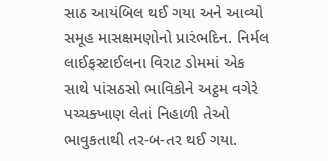સાઠ આયંબિલ થઈ ગયા અને આવ્યો સમૂહ માસક્ષમણોનો પ્રારંભદિન. નિર્મલ લાઈફસ્ટાઈલના વિરાટ ડોમમાં એક સાથે પાંસઠસો ભાવિકોને અટ્ઠમ વગેરે પચ્ચક્ખાણ લેતાં નિહાળી તેઓ ભાવુકતાથી તર-બ-તર થઈ ગયા.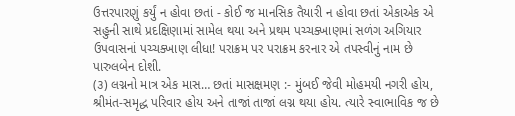ઉત્તરપારણું કર્યું ન હોવા છતાં - કોઈ જ માનસિક તૈયારી ન હોવા છતાં એકાએક એ સહુની સાથે પ્રદક્ષિણામાં સામેલ થયા અને પ્રથમ પચ્ચક્ખાણમાં સળંગ અગિયાર ઉપવાસનાં પચ્ચક્ખાણ લીધા! પરાક્રમ પર પરાક્રમ કરનાર એ તપસ્વીનું નામ છે પારુલબેન દોશી.
(૩) લગ્નનો માત્ર એક માસ… છતાં માસક્ષમણ :- મુંબઈ જેવી મોહમયી નગરી હોય, શ્રીમંત-સમૃદ્ધ પરિવાર હોય અને તાજાં તાજાં લગ્ન થયા હોય. ત્યારે સ્વાભાવિક જ છે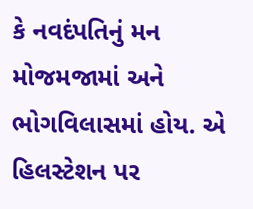કે નવદંપતિનું મન મોજમજામાં અને ભોગવિલાસમાં હોય. એ હિલસ્ટેશન પર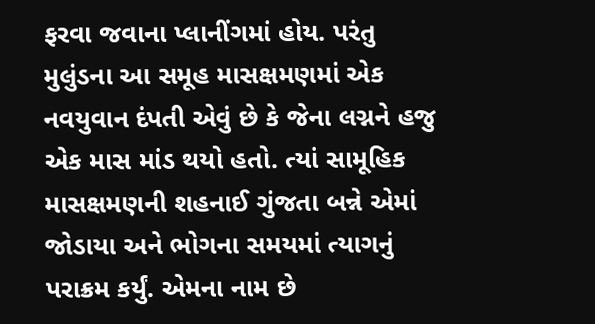ફરવા જવાના પ્લાનીંગમાં હોય. પરંતુ મુલુંડના આ સમૂહ માસક્ષમણમાં એક નવયુવાન દંપતી એવું છે કે જેના લગ્નને હજુ એક માસ માંડ થયો હતો. ત્યાં સામૂહિક માસક્ષમણની શહનાઈ ગુંજતા બન્ને એમાં જોડાયા અને ભોગના સમયમાં ત્યાગનું પરાક્રમ કર્યું. એમના નામ છે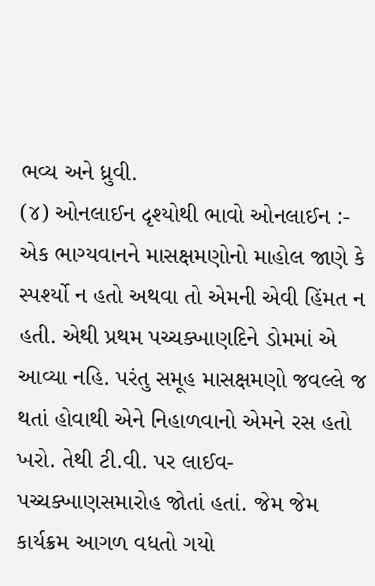ભવ્ય અને ધ્રુવી.
(૪) ઓનલાઈન દૃશ્યોથી ભાવો ઓનલાઈન :- એક ભાગ્યવાનને માસક્ષમણોનો માહોલ જાણે કે સ્પર્શ્યો ન હતો અથવા તો એમની એવી હિંમત ન હતી. એથી પ્રથમ પચ્ચક્ખાણદિને ડોમમાં એ આવ્યા નહિ. પરંતુ સમૂહ માસક્ષમણો જવલ્લે જ થતાં હોવાથી એને નિહાળવાનો એમને રસ હતો ખરો. તેથી ટી.વી. પર લાઈવ-પચ્ચક્ખાણસમારોહ જોતાં હતાં. જેમ જેમ કાર્યક્રમ આગળ વધતો ગયો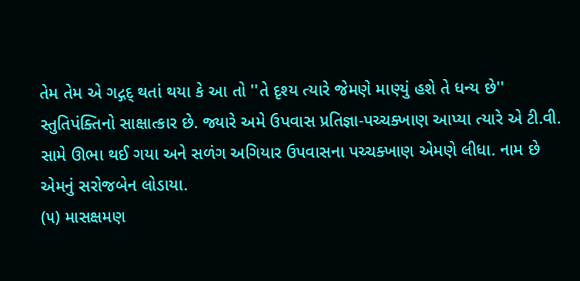તેમ તેમ એ ગદ્ગદ્ થતાં થયા કે આ તો ''તે દૃશ્ય ત્યારે જેમણે માણ્યું હશે તે ધન્ય છે'' સ્તુતિપંક્તિનો સાક્ષાત્કાર છે. જ્યારે અમે ઉપવાસ પ્રતિજ્ઞા-પચ્ચક્ખાણ આપ્યા ત્યારે એ ટી.વી. સામે ઊભા થઈ ગયા અને સળંગ અગિયાર ઉપવાસના પચ્ચક્ખાણ એમણે લીધા. નામ છે એમનું સરોજબેન લોડાયા.
(૫) માસક્ષમણ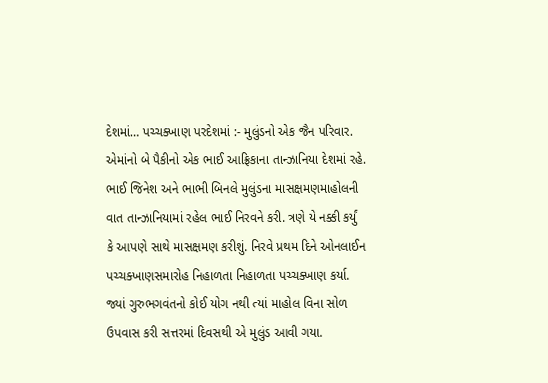દેશમાં… પચ્ચક્ખાણ પરદેશમાં :- મુલુંડનો એક જૈન પરિવાર. એમાંનો બે પૈકીનો એક ભાઈ આફ્રિકાના તાન્ઝાનિયા દેશમાં રહે. ભાઈ જિનેશ અને ભાભી બિનલે મુલુંડના માસક્ષમણમાહોલની વાત તાન્ઝાનિયામાં રહેલ ભાઈ નિરવને કરી. ત્રણે યે નક્કી કર્યું કે આપણે સાથે માસક્ષમણ કરીશું. નિરવે પ્રથમ દિને ઓનલાઈન પચ્ચક્ખાણસમારોહ નિહાળતા નિહાળતા પચ્ચક્ખાણ કર્યા. જ્યાં ગુરુભગવંતનો કોઈ યોગ નથી ત્યાં માહોલ વિના સોળ ઉપવાસ કરી સત્તરમાં દિવસથી એ મુલુંડ આવી ગયા.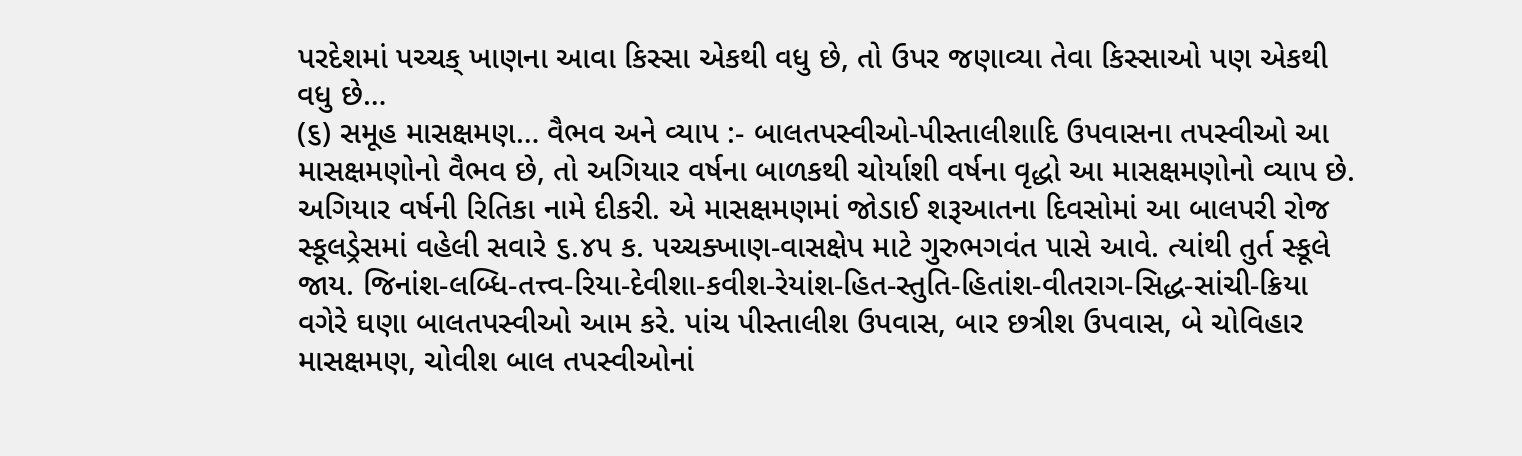પરદેશમાં પચ્ચક્ ખાણના આવા કિસ્સા એકથી વધુ છે, તો ઉપર જણાવ્યા તેવા કિસ્સાઓ પણ એકથી વધુ છે…
(૬) સમૂહ માસક્ષમણ… વૈભવ અને વ્યાપ :- બાલતપસ્વીઓ-પીસ્તાલીશાદિ ઉપવાસના તપસ્વીઓ આ માસક્ષમણોનો વૈભવ છે, તો અગિયાર વર્ષના બાળકથી ચોર્યાશી વર્ષના વૃદ્ધો આ માસક્ષમણોનો વ્યાપ છે. અગિયાર વર્ષની રિતિકા નામે દીકરી. એ માસક્ષમણમાં જોડાઈ શરૂઆતના દિવસોમાં આ બાલપરી રોજ સ્કૂલડ્રેસમાં વહેલી સવારે ૬.૪૫ ક. પચ્ચક્ખાણ-વાસક્ષેપ માટે ગુરુભગવંત પાસે આવે. ત્યાંથી તુર્ત સ્કૂલે જાય. જિનાંશ-લબ્ધિ-તત્ત્વ-રિયા-દેવીશા-કવીશ-રેયાંશ-હિત-સ્તુતિ-હિતાંશ-વીતરાગ-સિદ્ધ-સાંચી-ક્રિયા વગેરે ઘણા બાલતપસ્વીઓ આમ કરે. પાંચ પીસ્તાલીશ ઉપવાસ, બાર છત્રીશ ઉપવાસ, બે ચોવિહાર માસક્ષમણ, ચોવીશ બાલ તપસ્વીઓનાં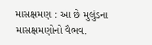માસક્ષમણ : આ છે મુલુંડના માસક્ષમણોનો વૈભવ.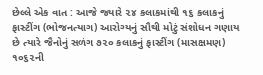છેલ્લે એક વાત : આજે જ્યારે ૨૪ કલાકમાંથી ૧૬ કલાકનું ફાસ્ટીંગ (ભોજનત્યાગ) આરોગ્યનું સૌથી મોટું સંશોધન ગણાય છે ત્યારે જૈનોનું સળંગ ૭૨૦ કલાકનું ફાસ્ટીંગ (માસક્ષમણ) ૧૦૬૨ની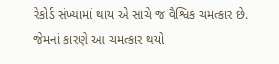રેકોર્ડ સંખ્યામાં થાય એ સાચે જ વૈશ્વિક ચમત્કાર છે. જેમનાં કારણે આ ચમત્કાર થયો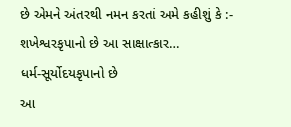છે એમને અંતરથી નમન કરતાં અમે કહીશું કે :-
શખેશ્વરકૃપાનો છે આ સાક્ષાત્કાર…
ધર્મ-સૂર્યોદયકૃપાનો છે
આ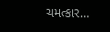ચમત્કાર…